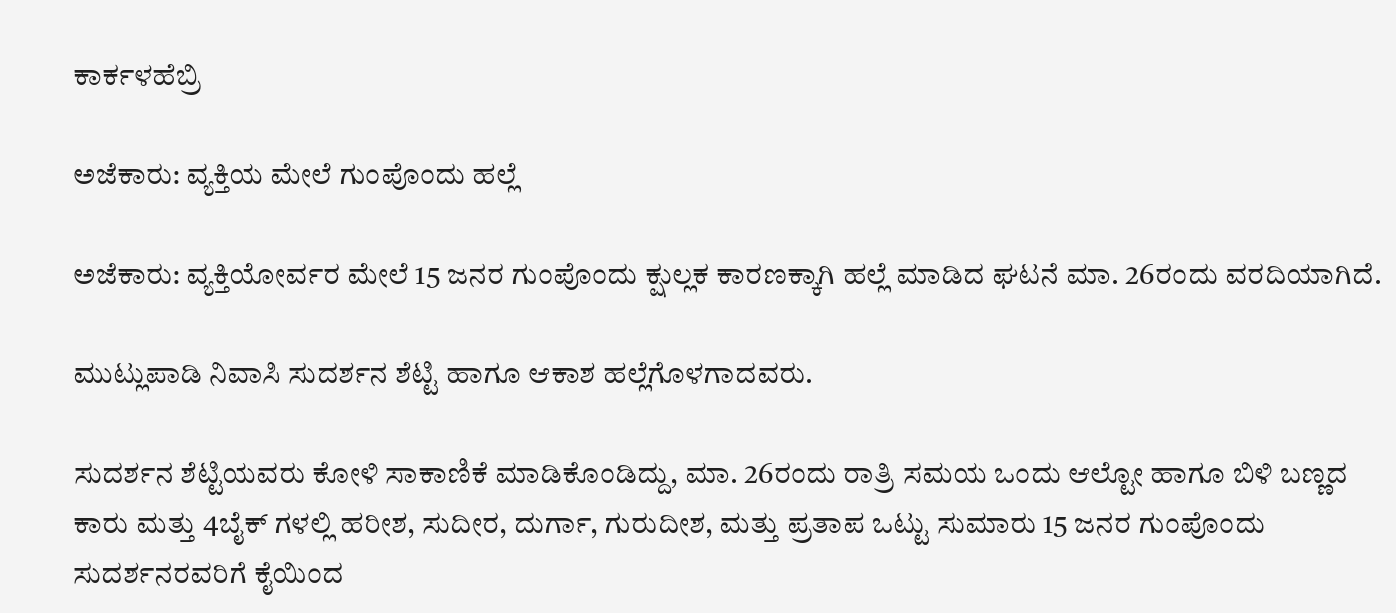ಕಾರ್ಕಳಹೆಬ್ರಿ

ಅಜೆಕಾರು: ವ್ಯಕ್ತಿಯ ಮೇಲೆ ಗುಂಪೊಂದು ಹಲ್ಲೆ

ಅಜೆಕಾರು: ವ್ಯಕ್ತಿಯೋರ್ವರ ಮೇಲೆ 15 ಜನರ ಗುಂಪೊಂದು ಕ್ಷುಲ್ಲಕ ಕಾರಣಕ್ಕಾಗಿ ಹಲ್ಲೆ ಮಾಡಿದ ಘಟನೆ ಮಾ. 26ರಂದು ವರದಿಯಾಗಿದೆ.

ಮುಟ್ಲುಪಾಡಿ ನಿವಾಸಿ ಸುದರ್ಶನ ಶೆಟ್ಟಿ ಹಾಗೂ ಆಕಾಶ ಹಲ್ಲೆಗೊಳಗಾದವರು.

ಸುದರ್ಶನ ಶೆಟ್ಟಿಯವರು ಕೋಳಿ ಸಾಕಾಣಿಕೆ ಮಾಡಿಕೊಂಡಿದ್ದು, ಮಾ. 26ರಂದು ರಾತ್ರಿ ಸಮಯ ಒಂದು ಆಲ್ಟೋ ಹಾಗೂ ಬಿಳಿ ಬಣ್ಣದ ಕಾರು ಮತ್ತು 4ಬೈಕ್ ಗಳಲ್ಲಿ ಹರೀಶ, ಸುದೀರ, ದುರ್ಗಾ, ಗುರುದೀಶ, ಮತ್ತು ಪ್ರತಾಪ ಒಟ್ಟು ಸುಮಾರು 15 ಜನರ ಗುಂಪೊಂದು ಸುದರ್ಶನರವರಿಗೆ ಕೈಯಿಂದ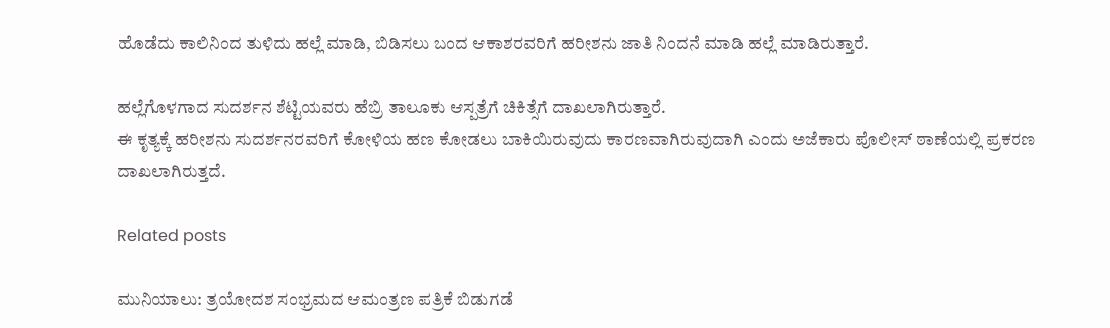ಹೊಡೆದು ಕಾಲಿನಿಂದ ತುಳಿದು ಹಲ್ಲೆ ಮಾಡಿ, ಬಿಡಿಸಲು ಬಂದ ಆಕಾಶರವರಿಗೆ ಹರೀಶನು ಜಾತಿ ನಿಂದನೆ ಮಾಡಿ ಹಲ್ಲೆ ಮಾಡಿರುತ್ತಾರೆ.

ಹಲ್ಲೆಗೊಳಗಾದ ಸುದರ್ಶನ ಶೆಟ್ಟಿಯವರು ಹೆಬ್ರಿ ತಾಲೂಕು ಆಸ್ಪತ್ರೆಗೆ ಚಿಕಿತ್ಸೆಗೆ ದಾಖಲಾಗಿರುತ್ತಾರೆ.
ಈ ಕೃತ್ಯಕ್ಕೆ ಹರೀಶನು ಸುದರ್ಶನರವರಿಗೆ ಕೋಳಿಯ ಹಣ ಕೋಡಲು ಬಾಕಿಯಿರುವುದು ಕಾರಣವಾಗಿರುವುದಾಗಿ ಎಂದು ಅಜೆಕಾರು ಪೊಲೀಸ್ ಠಾಣೆಯಲ್ಲಿ ಪ್ರಕರಣ ದಾಖಲಾಗಿರುತ್ತದೆ.

Related posts

ಮುನಿಯಾಲು: ತ್ರಯೋದಶ ಸಂಭ್ರಮದ ಆಮಂತ್ರಣ ಪತ್ರಿಕೆ ಬಿಡುಗಡೆ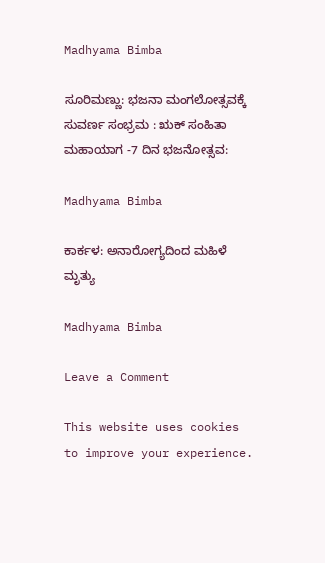Madhyama Bimba

ಸೂರಿಮಣ್ಣು: ಭಜನಾ ಮಂಗಲೋತ್ಸವಕ್ಕೆ ಸುವರ್ಣ ಸಂಭ್ರಮ : ಋಕ್ ಸಂಹಿತಾ ಮಹಾಯಾಗ -7 ದಿನ ಭಜನೋತ್ಸವ:

Madhyama Bimba

ಕಾರ್ಕಳ: ಅನಾರೋಗ್ಯದಿಂದ ಮಹಿಳೆ ಮೃತ್ಯು

Madhyama Bimba

Leave a Comment

This website uses cookies to improve your experience.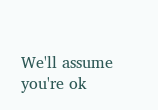We'll assume you're ok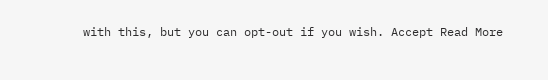with this, but you can opt-out if you wish. Accept Read More